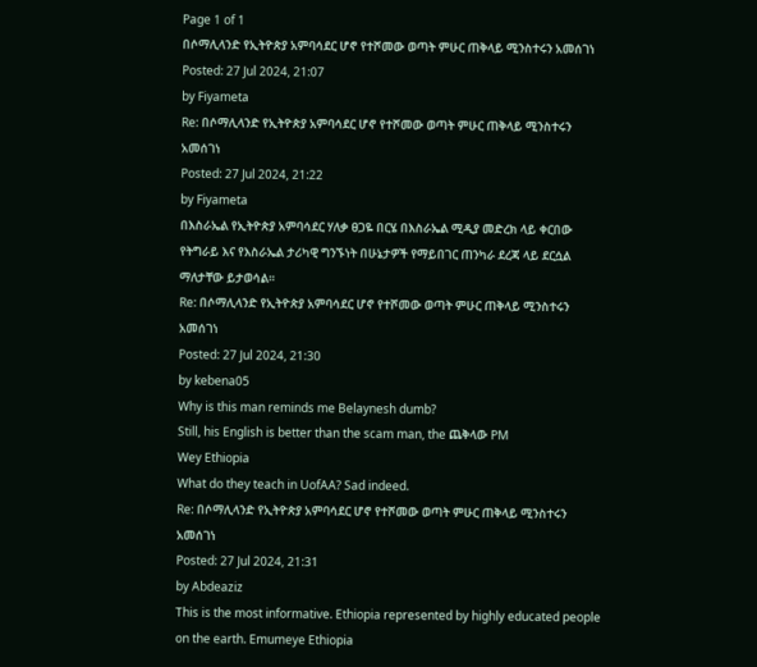Page 1 of 1
በሶማሊላንድ የኢትዮጵያ አምባሳደር ሆኖ የተሾመው ወጣት ምሁር ጠቅላይ ሚንስተሩን አመሰገነ
Posted: 27 Jul 2024, 21:07
by Fiyameta
Re: በሶማሊላንድ የኢትዮጵያ አምባሳደር ሆኖ የተሾመው ወጣት ምሁር ጠቅላይ ሚንስተሩን አመሰገነ
Posted: 27 Jul 2024, 21:22
by Fiyameta
በእስራኤል የኢትዮጵያ አምባሳደር ሃለቃ ፀጋዬ በርሄ በእስራኤል ሚዲያ መድረክ ላይ ቀርበው የትግራይ እና የእስራኤል ታሪካዊ ግንኙነት በሁኔታዎች የማይበገር ጠንካራ ደረጃ ላይ ደርሷል ማለታቸው ይታወሳል።
Re: በሶማሊላንድ የኢትዮጵያ አምባሳደር ሆኖ የተሾመው ወጣት ምሁር ጠቅላይ ሚንስተሩን አመሰገነ
Posted: 27 Jul 2024, 21:30
by kebena05
Why is this man reminds me Belaynesh dumb?
Still, his English is better than the scam man, the ጨቅላው PM
Wey Ethiopia
What do they teach in UofAA? Sad indeed.
Re: በሶማሊላንድ የኢትዮጵያ አምባሳደር ሆኖ የተሾመው ወጣት ምሁር ጠቅላይ ሚንስተሩን አመሰገነ
Posted: 27 Jul 2024, 21:31
by Abdeaziz
This is the most informative. Ethiopia represented by highly educated people on the earth. Emumeye Ethiopia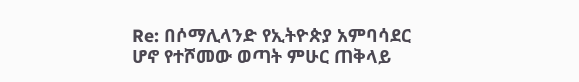Re: በሶማሊላንድ የኢትዮጵያ አምባሳደር ሆኖ የተሾመው ወጣት ምሁር ጠቅላይ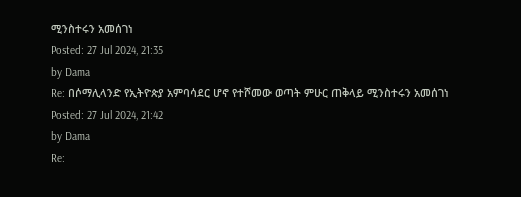ሚንስተሩን አመሰገነ
Posted: 27 Jul 2024, 21:35
by Dama
Re: በሶማሊላንድ የኢትዮጵያ አምባሳደር ሆኖ የተሾመው ወጣት ምሁር ጠቅላይ ሚንስተሩን አመሰገነ
Posted: 27 Jul 2024, 21:42
by Dama
Re: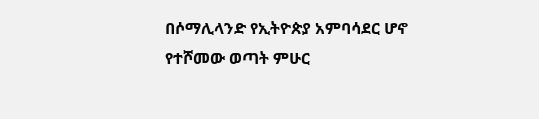በሶማሊላንድ የኢትዮጵያ አምባሳደር ሆኖ የተሾመው ወጣት ምሁር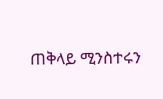ጠቅላይ ሚንስተሩን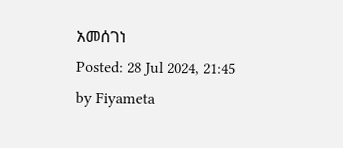አመሰገነ
Posted: 28 Jul 2024, 21:45
by Fiyameta